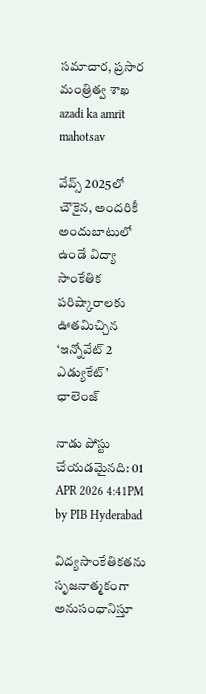సమాచార, ప్రసార మంత్రిత్వ శాఖ
azadi ka amrit mahotsav

వేవ్స్ 2025లో చౌకైన, అందరికీ అందుబాటులో ఉండే విద్యా సాంకేతిక పరిష్కారాలకు ఊతమిచ్చిన ‘ఇన్నోవేట్ 2 ఎడ్యుకేట్’ ఛాలెంజ్

నాడు పోస్టు చేయడమైనది: 01 APR 2026 4:41PM by PIB Hyderabad

విద్యసాంకేతికతను సృజనాత్మకంగా అనుసంధానిస్తూ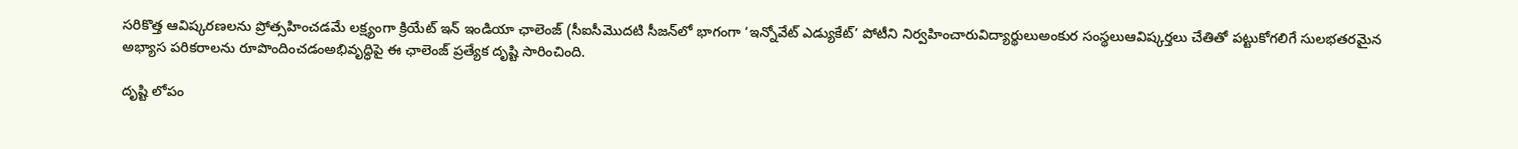సరికొత్త ఆవిష్కరణలను ప్రోత్సహించడమే లక్ష్యంగా క్రియేట్ ఇన్ ఇండియా ఛాలెంజ్ (సీఐసీమొదటి సీజన్‌లో భాగంగా ‘ఇన్నోవేట్ ఎడ్యుకేట్’ పోటీని నిర్వహించారువిద్యార్థులుఅంకుర సంస్థలుఆవిష్కర్తలు చేతితో పట్టుకోగలిగే సులభతరమైన అభ్యాస పరికరాలను రూపొందించడంఅభివృద్ధిపై ఈ ఛాలెంజ్ ప్రత్యేక దృష్టి సారించింది.

దృష్టి లోపం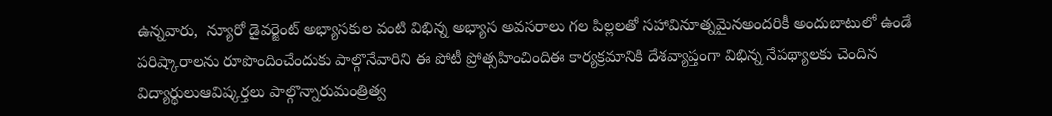ఉన్నవారు,  న్యూరో డైవర్జెంట్ అభ్యాసకుల వంటి విభిన్న అభ్యాస అవసరాలు గల పిల్లలతో సహావినూత్నమైనఅందరికీ అందుబాటులో ఉండే పరిష్కారాలను రూపొందించేందుకు పాల్గొనేవారిని ఈ పోటీ ప్రోత్సహించిందిఈ కార్యక్రమానికి దేశవ్యాప్తంగా విభిన్న నేపథ్యాలకు చెందిన విద్యార్థులుఆవిష్కర్తలు పాల్గొన్నారుమంత్రిత్వ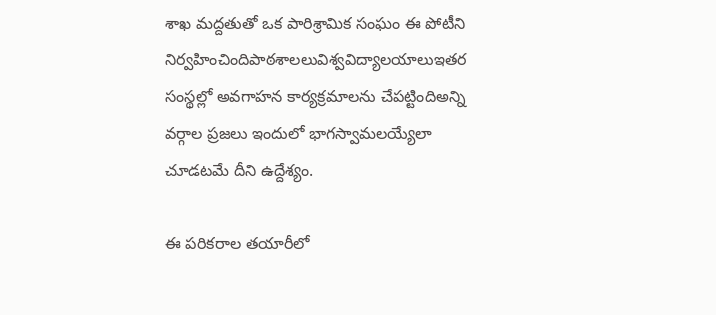శాఖ మద్దతుతో ఒక పారిశ్రామిక సంఘం ఈ పోటీని నిర్వహించిందిపాఠశాలలువిశ్వవిద్యాలయాలుఇతర సంస్థల్లో అవగాహన కార్యక్రమాలను చేపట్టిందిఅన్ని వర్గాల ప్రజలు ఇందులో భాగస్వామలయ్యేలా చూడటమే దీని ఉద్దేశ్యం.

ఈ పరికరాల తయారీలో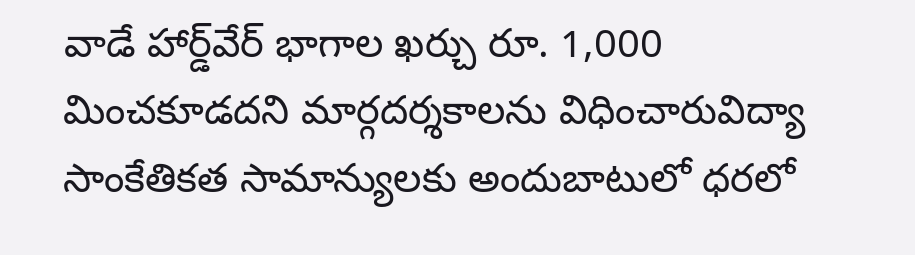వాడే హార్డ్‌వేర్ భాగాల ఖర్చు రూ. 1,000 మించకూడదని మార్గదర్శకాలను విధించారువిద్యా సాంకేతికత సామాన్యులకు అందుబాటులో ధరలో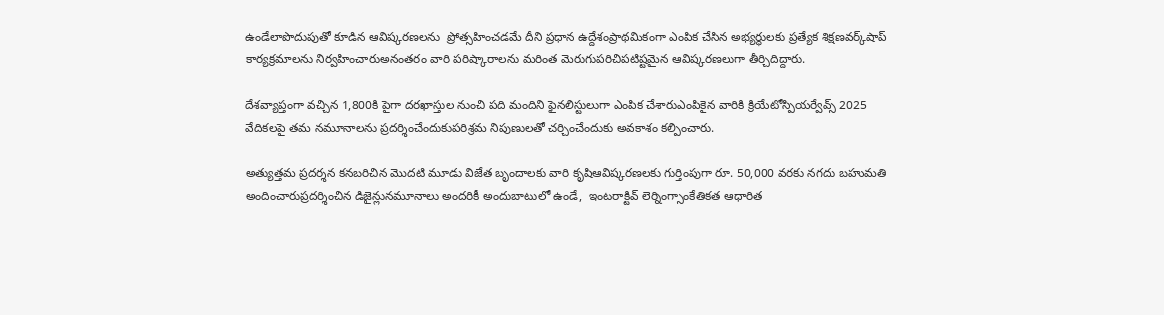ఉండేలాపొదుపుతో కూడిన ఆవిష్కరణలను  ప్రోత్సహించడమే దీని ప్రధాన ఉద్దేశంప్రాథమికంగా ఎంపిక చేసిన అభ్యర్థులకు ప్రత్యేక శిక్షణవర్క్‌షాప్ కార్యక్రమాలను నిర్వహించారుఅనంతరం వారి పరిష్కారాలను మరింత మెరుగుపరిచిపటిష్టమైన ఆవిష్కరణలుగా తీర్చిదిద్దారు.

దేశవ్యాప్తంగా వచ్చిన 1,800కి పైగా దరఖాస్తుల నుంచి పది మందిని ఫైనలిస్టులుగా ఎంపిక చేశారుఎంపికైన వారికి క్రియేటోస్పియర్వేవ్స్ 2025 వేదికలపై తమ నమూనాలను ప్రదర్శించేందుకుపరిశ్రమ నిపుణులతో చర్చించేందుకు అవకాశం కల్పించారు.

అత్యుత్తమ ప్రదర్శన కనబరిచిన మొదటి మూడు విజేత బృందాలకు వారి కృషిఆవిష్కరణలకు గుర్తింపుగా రూ. 50,000 వరకు నగదు బహుమతి అందించారుప్రదర్శించిన డిజైన్లునమూనాలు అందరికీ అందుబాటులో ఉండే,  ఇంటరాక్టివ్ లెర్నింగ్సాంకేతికత ఆధారిత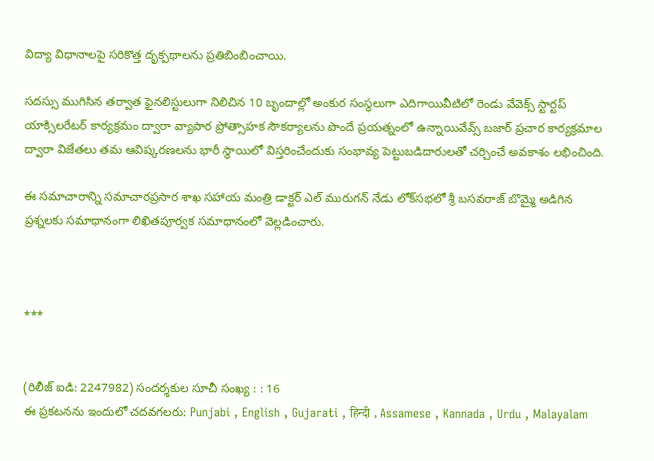విద్యా విధానాలపై సరికొత్త దృక్పథాలను ప్రతిబింబించాయి.

సదస్సు ముగిసిన తర్వాత ఫైనలిస్టులుగా నిలిచిన 10 బృందాల్లో అంకుర సంస్థలుగా ఎదిగాయివీటిలో రెండు వేవెక్స్ స్టార్టప్ యాక్సిలరేటర్ కార్యక్రమం ద్వారా వ్యాపార ప్రోత్సాహక సౌకర్యాలను పొందే ప్రయత్నంలో ఉన్నాయివేవ్స్ బజార్ ప్రచార కార్యక్రమాల ద్వారా విజేతలు తమ ఆవిష్కరణలను భారీ స్థాయిలో విస్తరించేందుకు సంభావ్య పెట్టుబడిదారులతో చర్చించే అవకాశం లభించింది.

ఈ సమాచారాన్ని సమాచారప్రసార శాఖ సహాయ మంత్రి డాక్టర్ ఎల్ మురుగన్ నేడు లోక్‌సభలో శ్రీ బసవరాజ్ బొమ్మై అడిగిన ప్రశ్నలకు సమాధానంగా లిఖితపూర్వక సమాధానంలో వెల్లడించారు.



***


(రిలీజ్ ఐడి: 2247982) సందర్శకుల సూచీ సంఖ్య : : 16
ఈ ప్రకటనను ఇందులో చదవగలరు: Punjabi , English , Gujarati , हिन्दी , Assamese , Kannada , Urdu , Malayalam